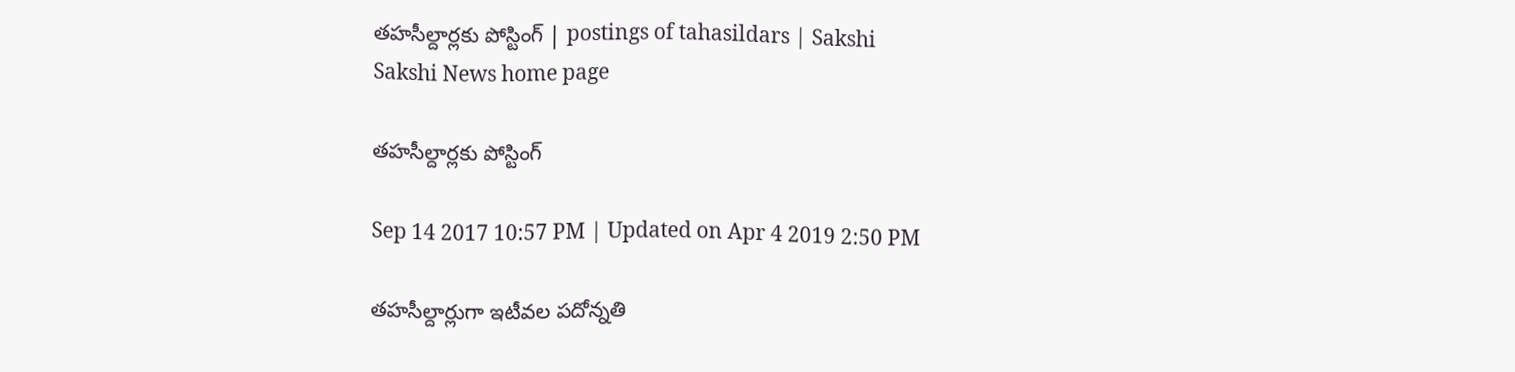తహసీల్దార్లకు పోస్టింగ్‌ | postings of tahasildars | Sakshi
Sakshi News home page

తహసీల్దార్లకు పోస్టింగ్‌

Sep 14 2017 10:57 PM | Updated on Apr 4 2019 2:50 PM

తహసీల్దార్లుగా ఇటీవల పదోన్నతి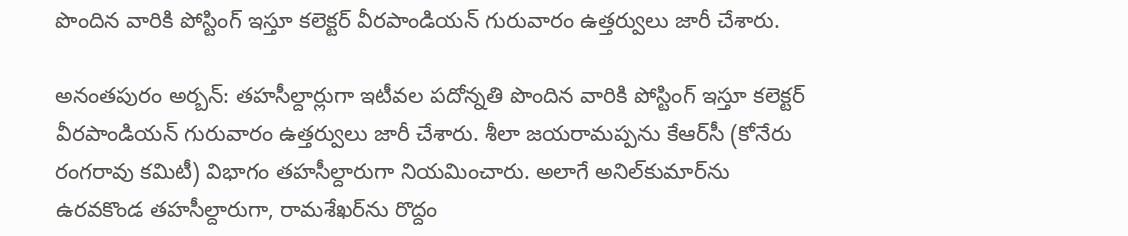పొందిన వారికి పోస్టింగ్‌ ఇస్తూ కలెక్టర్‌ వీరపాండియన్‌ గురువారం ఉత్తర్వులు జారీ చేశారు.

అనంతపురం అర్బన్‌: తహసీల్దార్లుగా ఇటీవల పదోన్నతి పొందిన వారికి పోస్టింగ్‌ ఇస్తూ కలెక్టర్‌ వీరపాండియన్‌ గురువారం ఉత్తర్వులు జారీ చేశారు. శీలా జయరామప్పను కేఆర్‌సీ (కోనేరు రంగరావు కమిటీ) విభాగం తహసీల్దారుగా నియమించారు. అలాగే అనిల్‌కుమార్‌ను ఉరవకొండ తహసీల్దారుగా, రామశేఖర్‌ను రొద్దం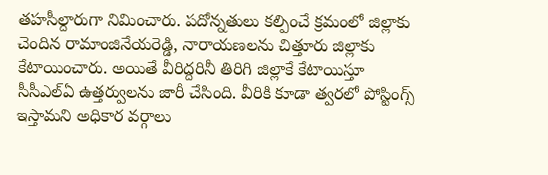తహసీల్దారుగా నిమించారు. పదోన్నతులు కల్పించే క్రమంలో జిల్లాకు చెందిన రామాంజినేయరెడ్డి, నారాయణలను చిత్తూరు జిల్లాకు కేటాయించారు. అయితే వీరిద్దరినీ తిరిగి జిల్లాకే కేటాయిస్తూ సీసీఎల్‌ఏ ఉత్తర్వులను జారీ చేసింది. వీరికి కూడా త్వరలో పోస్టింగ్స్‌ ఇస్తామని అధికార వర్గాలు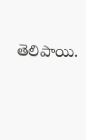తెలిపాయి.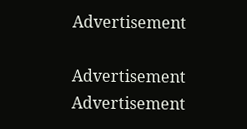Advertisement

Advertisement
Advertisement